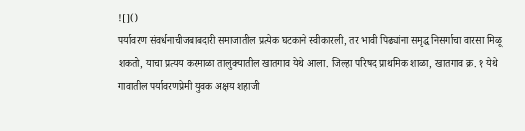![]()
पर्यावरण संवर्धनाचीजबाबदारी समाजातील प्रत्येक घटकाने स्वीकारली, तर भावी पिढ्यांना समृद्ध निसर्गाचा वारसा मिळू शकतो, याचा प्रत्यय करमाळा तालुक्यातील खातगाव येथे आला. जिल्हा परिषद प्राथमिक शाळा, खातगाव क्र. १ येथे गावातील पर्यावरणप्रेमी युवक अक्षय शहाजी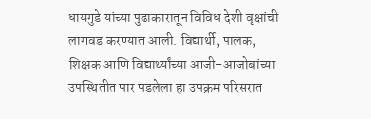धायगुडे यांच्या पुढाकारातून विविध देशी वृक्षांची लागवड करण्यात आली. विद्यार्थी, पालक, शिक्षक आणि विद्यार्थ्यांच्या आजी-आजोबांच्या उपस्थितीत पार पडलेला हा उपक्रम परिसरात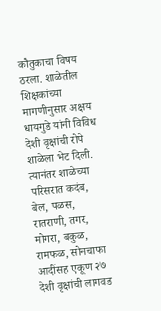कौतुकाचा विषय ठरला. शाळेतील शिक्षकांच्या मागणीनुसार अक्षय धायगुडे यांनी विविध देशी वृक्षांची रोपे शाळेला भेट दिली. त्यानंतर शाळेच्या परिसरात कदंब, बेल, पळस, रातराणी, तगर, मोगरा, बकुळ, रामफळ, सोनचाफा आदींसह एकूण २७ देशी वृक्षांची लागवड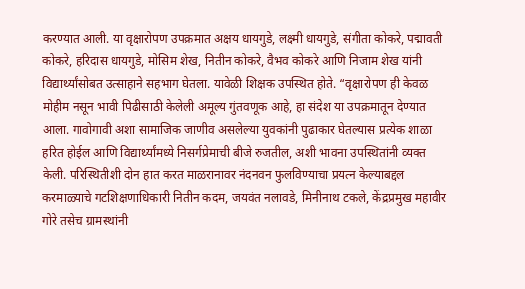करण्यात आली. या वृक्षारोपण उपक्रमात अक्षय धायगुडे, लक्ष्मी धायगुडे, संगीता कोकरे, पद्मावती कोकरे, हरिदास धायगुडे, मोसिम शेख, नितीन कोकरे, वैभव कोकरे आणि निजाम शेख यांनी विद्यार्थ्यांसोबत उत्साहाने सहभाग घेतला. यावेळी शिक्षक उपस्थित होते. “वृक्षारोपण ही केवळ मोहीम नसून भावी पिढीसाठी केलेली अमूल्य गुंतवणूक आहे, हा संदेश या उपक्रमातून देण्यात आला. गावोगावी अशा सामाजिक जाणीव असलेल्या युवकांनी पुढाकार घेतल्यास प्रत्येक शाळा हरित होईल आणि विद्यार्थ्यांमध्ये निसर्गप्रेमाची बीजे रुजतील, अशी भावना उपस्थितांनी व्यक्त केली. परिस्थितीशी दोन हात करत माळरानावर नंदनवन फुलविण्याचा प्रयत्न केल्याबद्दल करमाळ्याचे गटशिक्षणाधिकारी नितीन कदम, जयवंत नलावडे, मिनीनाथ टकले, केंद्रप्रमुख महावीर गोरे तसेच ग्रामस्थांनी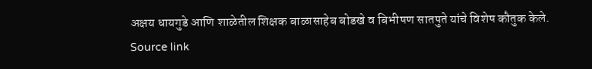अक्षय धायगुडे आणि शाळेतील शिक्षक बाळासाहेब बोडखे व बिभीषण सातपुते यांचे विशेष कौतुक केले.
Source link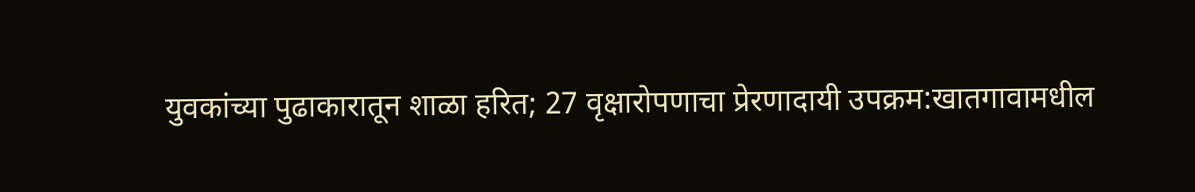युवकांच्या पुढाकारातून शाळा हरित; 27 वृक्षारोपणाचा प्रेरणादायी उपक्रम:खातगावामधील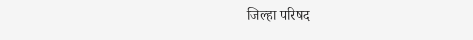जिल्हा परिषद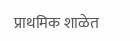प्राथमिक शाळेत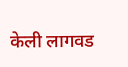केली लागवड